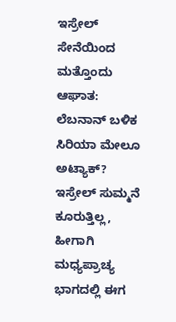ಇಸ್ರೇಲ್ ಸೇನೆಯಿಂದ ಮತ್ತೊಂದು ಆಘಾತ: ಲೆಬನಾನ್ ಬಳಿಕ ಸಿರಿಯಾ ಮೇಲೂ ಅಟ್ಯಾಕ್?
ಇಸ್ರೇಲ್ ಸುಮ್ಮನೆ ಕೂರುತ್ತಿಲ್ಲ, ಹೀಗಾಗಿ ಮಧ್ಯಪ್ರಾಚ್ಯ ಭಾಗದಲ್ಲಿ ಈಗ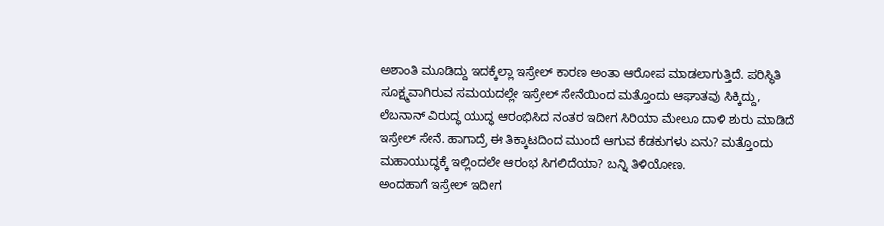ಅಶಾಂತಿ ಮೂಡಿದ್ದು ಇದಕ್ಕೆಲ್ಲಾ ಇಸ್ರೇಲ್ ಕಾರಣ ಅಂತಾ ಆರೋಪ ಮಾಡಲಾಗುತ್ತಿದೆ. ಪರಿಸ್ಥಿತಿ ಸೂಕ್ಷ್ಮವಾಗಿರುವ ಸಮಯದಲ್ಲೇ ಇಸ್ರೇಲ್ ಸೇನೆಯಿಂದ ಮತ್ತೊಂದು ಆಘಾತವು ಸಿಕ್ಕಿದ್ದು, ಲೆಬನಾನ್ ವಿರುದ್ಧ ಯುದ್ಧ ಆರಂಭಿಸಿದ ನಂತರ ಇದೀಗ ಸಿರಿಯಾ ಮೇಲೂ ದಾಳಿ ಶುರು ಮಾಡಿದೆ ಇಸ್ರೇಲ್ ಸೇನೆ. ಹಾಗಾದ್ರೆ ಈ ತಿಕ್ಕಾಟದಿಂದ ಮುಂದೆ ಆಗುವ ಕೆಡಕುಗಳು ಏನು? ಮತ್ತೊಂದು ಮಹಾಯುದ್ಧಕ್ಕೆ ಇಲ್ಲಿಂದಲೇ ಆರಂಭ ಸಿಗಲಿದೆಯಾ? ಬನ್ನಿ ತಿಳಿಯೋಣ.
ಅಂದಹಾಗೆ ಇಸ್ರೇಲ್ ಇದೀಗ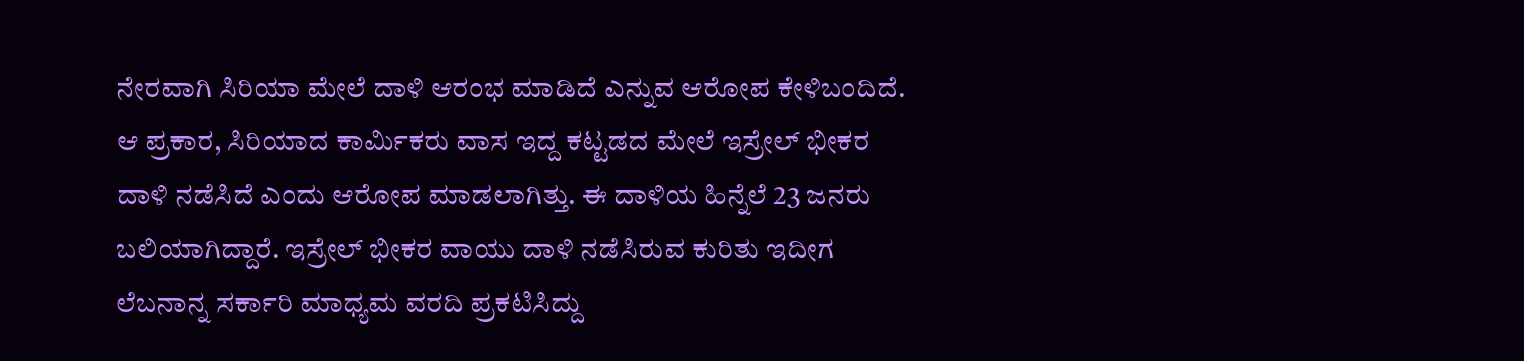ನೇರವಾಗಿ ಸಿರಿಯಾ ಮೇಲೆ ದಾಳಿ ಆರಂಭ ಮಾಡಿದೆ ಎನ್ನುವ ಆರೋಪ ಕೇಳಿಬಂದಿದೆ. ಆ ಪ್ರಕಾರ, ಸಿರಿಯಾದ ಕಾರ್ಮಿಕರು ವಾಸ ಇದ್ದ ಕಟ್ಟಡದ ಮೇಲೆ ಇಸ್ರೇಲ್ ಭೀಕರ ದಾಳಿ ನಡೆಸಿದೆ ಎಂದು ಆರೋಪ ಮಾಡಲಾಗಿತ್ತು. ಈ ದಾಳಿಯ ಹಿನ್ನೆಲೆ 23 ಜನರು ಬಲಿಯಾಗಿದ್ದಾರೆ. ಇಸ್ರೇಲ್ ಭೀಕರ ವಾಯು ದಾಳಿ ನಡೆಸಿರುವ ಕುರಿತು ಇದೀಗ ಲೆಬನಾನ್ನ ಸರ್ಕಾರಿ ಮಾಧ್ಯಮ ವರದಿ ಪ್ರಕಟಿಸಿದ್ದು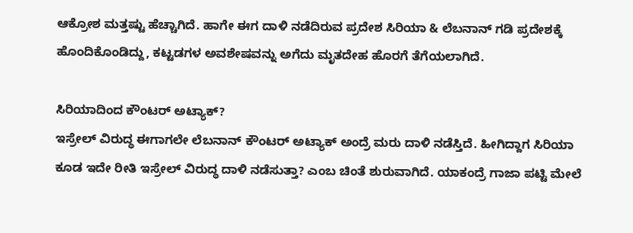ಆಕ್ರೋಶ ಮತ್ತಷ್ಟು ಹೆಚ್ಚಾಗಿದೆ. ಹಾಗೇ ಈಗ ದಾಳಿ ನಡೆದಿರುವ ಪ್ರದೇಶ ಸಿರಿಯಾ & ಲೆಬನಾನ್ ಗಡಿ ಪ್ರದೇಶಕ್ಕೆ ಹೊಂದಿಕೊಂಡಿದ್ದು, ಕಟ್ಟಡಗಳ ಅವಶೇಷವನ್ನು ಅಗೆದು ಮೃತದೇಹ ಹೊರಗೆ ತೆಗೆಯಲಾಗಿದೆ.

ಸಿರಿಯಾದಿಂದ ಕೌಂಟರ್ ಅಟ್ಯಾಕ್?
ಇಸ್ರೇಲ್ ವಿರುದ್ಧ ಈಗಾಗಲೇ ಲೆಬನಾನ್ ಕೌಂಟರ್ ಅಟ್ಯಾಕ್ ಅಂದ್ರೆ ಮರು ದಾಳಿ ನಡೆಸ್ತಿದೆ. ಹೀಗಿದ್ದಾಗ ಸಿರಿಯಾ ಕೂಡ ಇದೇ ರೀತಿ ಇಸ್ರೇಲ್ ವಿರುದ್ಧ ದಾಳಿ ನಡೆಸುತ್ತಾ? ಎಂಬ ಚಿಂತೆ ಶುರುವಾಗಿದೆ. ಯಾಕಂದ್ರೆ ಗಾಜಾ ಪಟ್ಟಿ ಮೇಲೆ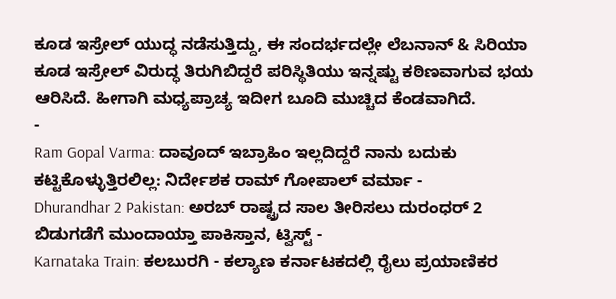ಕೂಡ ಇಸ್ರೇಲ್ ಯುದ್ಧ ನಡೆಸುತ್ತಿದ್ದು, ಈ ಸಂದರ್ಭದಲ್ಲೇ ಲೆಬನಾನ್ & ಸಿರಿಯಾ ಕೂಡ ಇಸ್ರೇಲ್ ವಿರುದ್ಧ ತಿರುಗಿಬಿದ್ದರೆ ಪರಿಸ್ಥಿತಿಯು ಇನ್ನಷ್ಟು ಕಠಿಣವಾಗುವ ಭಯ ಆರಿಸಿದೆ. ಹೀಗಾಗಿ ಮಧ್ಯಪ್ರಾಚ್ಯ ಇದೀಗ ಬೂದಿ ಮುಚ್ಚಿದ ಕೆಂಡವಾಗಿದೆ.
-
Ram Gopal Varma: ದಾವೂದ್ ಇಬ್ರಾಹಿಂ ಇಲ್ಲದಿದ್ದರೆ ನಾನು ಬದುಕು ಕಟ್ಟಿಕೊಳ್ಳುತ್ತಿರಲಿಲ್ಲ: ನಿರ್ದೇಶಕ ರಾಮ್ ಗೋಪಾಲ್ ವರ್ಮಾ -
Dhurandhar 2 Pakistan: ಅರಬ್ ರಾಷ್ಟ್ರದ ಸಾಲ ತೀರಿಸಲು ದುರಂಧರ್ 2 ಬಿಡುಗಡೆಗೆ ಮುಂದಾಯ್ತಾ ಪಾಕಿಸ್ತಾನ, ಟ್ವಿಸ್ಟ್ -
Karnataka Train: ಕಲಬುರಗಿ - ಕಲ್ಯಾಣ ಕರ್ನಾಟಕದಲ್ಲಿ ರೈಲು ಪ್ರಯಾಣಿಕರ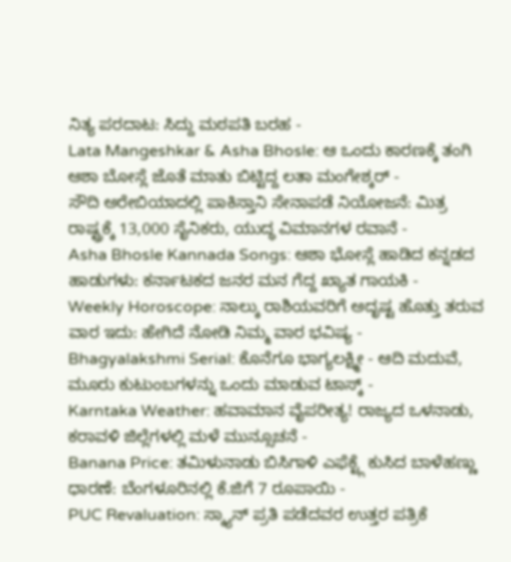ನಿತ್ಯ ಪರದಾಟ: ಸಿದ್ದು ಮಠಪತಿ ಬರಹ -
Lata Mangeshkar & Asha Bhosle: ಆ ಒಂದು ಕಾರಣಕ್ಕೆ ತಂಗಿ ಆಶಾ ಬೋಸ್ಲೆ ಜೊತೆ ಮಾತು ಬಿಟ್ಟಿದ್ದ ಲತಾ ಮಂಗೇಶ್ಕರ್ -
ಸೌದಿ ಅರೇಬಿಯಾದಲ್ಲಿ ಪಾಕಿಸ್ತಾನಿ ಸೇನಾಪಡೆ ನಿಯೋಜನೆ: ಮಿತ್ರ ರಾಷ್ಟ್ರಕ್ಕೆ 13,000 ಸೈನಿಕರು, ಯುದ್ಧ ವಿಮಾನಗಳ ರವಾನೆ -
Asha Bhosle Kannada Songs: ಆಶಾ ಭೋಸ್ಲೆ ಹಾಡಿದ ಕನ್ನಡದ ಹಾಡುಗಳು: ಕರ್ನಾಟಕದ ಜನರ ಮನ ಗೆದ್ದ ಖ್ಯಾತ ಗಾಯಕಿ -
Weekly Horoscope: ನಾಲ್ಕು ರಾಶಿಯವರಿಗೆ ಅದೃಷ್ಟ ಹೊತ್ತು ತರುವ ವಾರ ಇದು: ಹೇಗಿದೆ ನೋಡಿ ನಿಮ್ಮ ವಾರ ಭವಿಷ್ಯ -
Bhagyalakshmi Serial: ಕೊನೆಗೂ ಭಾಗ್ಯಲಕ್ಷ್ಮೀ - ಆದಿ ಮದುವೆ, ಮೂರು ಕುಟುಂಬಗಳನ್ನು ಒಂದು ಮಾಡುವ ಟಾಸ್ಕ್ -
Karntaka Weather: ಹವಾಮಾನ ವೈಪರೀತ್ಯ! ರಾಜ್ಯದ ಒಳನಾಡು, ಕರಾವಳಿ ಜಿಲ್ಲೆಗಳಲ್ಲಿ ಮಳೆ ಮುನ್ಸೂಚನೆ -
Banana Price: ತಮಿಳುನಾಡು ಬಿಸಿಗಾಳಿ ಎಫೆಕ್ಟ್ಗೆ ಕುಸಿದ ಬಾಳೆಹಣ್ಣು ಧಾರಣೆ: ಬೆಂಗಳೂರಿನಲ್ಲಿ ಕೆ.ಜಿಗೆ 7 ರೂಪಾಯಿ -
PUC Revaluation: ಸ್ಕ್ಯಾನ್ ಪ್ರತಿ ಪಡೆದವರ ಉತ್ತರ ಪತ್ರಿಕೆ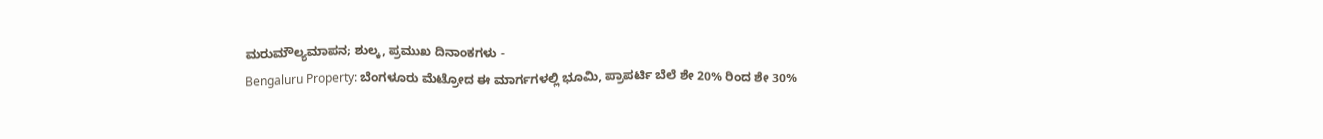ಮರುಮೌಲ್ಯಮಾಪನ; ಶುಲ್ಕ, ಪ್ರಮುಖ ದಿನಾಂಕಗಳು -
Bengaluru Property: ಬೆಂಗಳೂರು ಮೆಟ್ರೋದ ಈ ಮಾರ್ಗಗಳಲ್ಲಿ ಭೂಮಿ, ಪ್ರಾಪರ್ಟಿ ಬೆಲೆ ಶೇ 20% ರಿಂದ ಶೇ 30%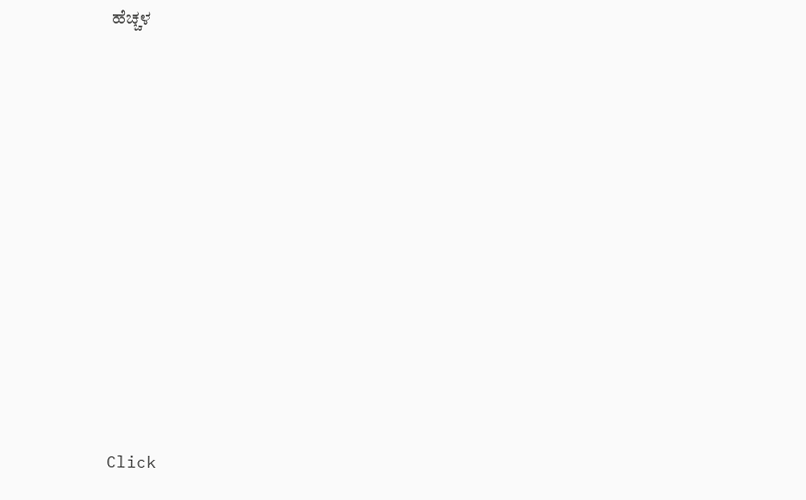ಹೆಚ್ಚಳ












Click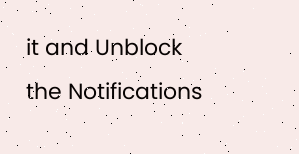it and Unblock the Notifications